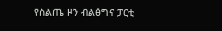የስልጤ ዞን ብልፅግና ፓርቲ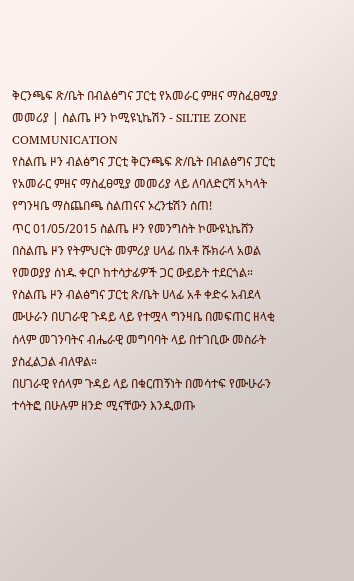ቅርንጫፍ ጽ/ቤት በብልፅግና ፓርቲ የአመራር ምዘና ማስፈፀሚያ መመሪያ | ስልጤ ዞን ኮሚዩኒኬሽን - SILTIE ZONE COMMUNICATION
የስልጤ ዞን ብልፅግና ፓርቲ ቅርንጫፍ ጽ/ቤት በብልፅግና ፓርቲ የአመራር ምዘና ማስፈፀሚያ መመሪያ ላይ ለባለድርሻ አካላት የግንዛቤ ማስጨበጫ ስልጠናና ኦረንቴሽን ሰጠ!
ጥር 01/05/2015 ስልጤ ዞን የመንግስት ኮሙዩኒኬሸን
በስልጤ ዞን የትምህርት መምሪያ ሀላፊ በአቶ ሹክራላ አወል የመወያያ ሰነዱ ቀርቦ ከተሳታፊዎች ጋር ውይይት ተደርጎል።
የስልጤ ዞን ብልፅግና ፓርቲ ጽ/ቤት ሀላፊ አቶ ቀድሩ አብደላ ሙሁራን በሀገራዊ ጉዳይ ላይ የተሟላ ግንዛቤ በመፍጠር ዘላቂ ሰላም መገንባትና ብሔራዊ መግባባት ላይ በተገቢው መስራት ያስፈልጋል ብለዋል።
በሀገራዊ የሰላም ጉዳይ ላይ በቁርጠኝነት በመሳተፍ የሙሁራን ተሳትፎ በሁሉም ዘንድ ሚናቸውን እንዲወጡ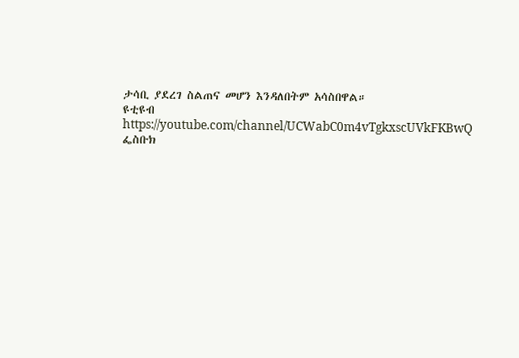ታሳቢ ያደረገ ስልጠና መሆን እንዳለበትም አሳስበዋል።
ዩቲዩብ https://youtube.com/channel/UCWabC0m4vTgkxscUVkFKBwQ
ፌስቡክ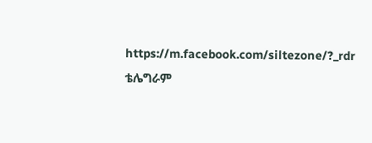https://m.facebook.com/siltezone/?_rdr
ቴሌግራም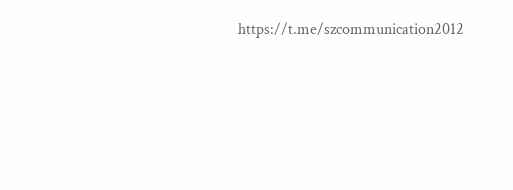https://t.me/szcommunication2012